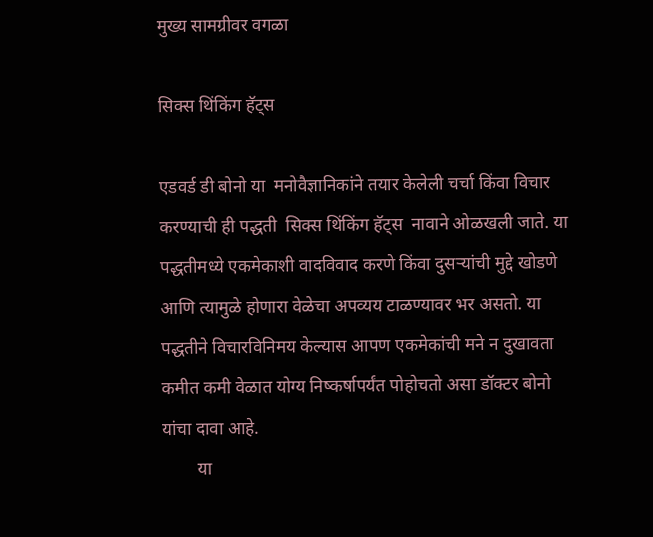मुख्य सामग्रीवर वगळा

सिक्स थिंकिंग हॅट्स

एडवर्ड डी बोनो या  मनोवैज्ञानिकांने तयार केलेली चर्चा किंवा विचार करण्याची ही पद्धती  सिक्स थिंकिंग हॅट्स  नावाने ओळखली जाते. या पद्धतीमध्ये एकमेकाशी वादविवाद करणे किंवा दुसऱ्यांची मुद्दे खोडणे आणि त्यामुळे होणारा वेळेचा अपव्यय टाळण्यावर भर असतो. या पद्धतीने विचारविनिमय केल्यास आपण एकमेकांची मने न दुखावता कमीत कमी वेळात योग्य निष्कर्षापर्यंत पोहोचतो असा डॉक्टर बोनो यांचा दावा आहे.
        या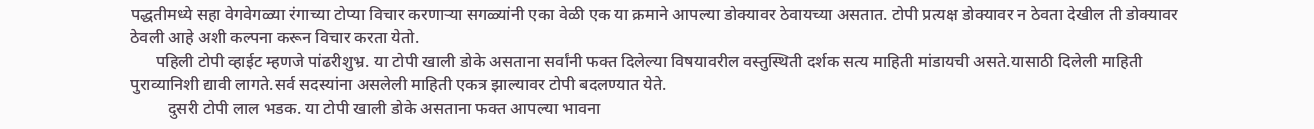पद्धतीमध्ये सहा वेगवेगळ्या रंगाच्या टोप्या विचार करणाऱ्या सगळ्यांनी एका वेळी एक या क्रमाने आपल्या डोक्यावर ठेवायच्या असतात. टोपी प्रत्यक्ष डोक्यावर न ठेवता देखील ती डोक्यावर ठेवली आहे अशी कल्पना करून विचार करता येतो.
      पहिली टोपी व्हाईट म्हणजे पांढरीशुभ्र. या टोपी खाली डोके असताना सर्वांनी फक्त दिलेल्या विषयावरील वस्तुस्थिती दर्शक सत्य माहिती मांडायची असते.यासाठी दिलेली माहिती पुराव्यानिशी द्यावी लागते.सर्व सदस्यांना असलेली माहिती एकत्र झाल्यावर टोपी बदलण्यात येते.
         दुसरी टोपी लाल भडक. या टोपी खाली डोके असताना फक्त आपल्या भावना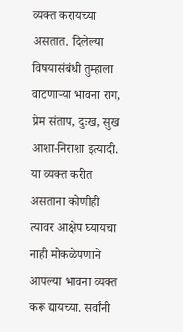व्यक्त करायच्या असतात. दिलेल्या विषयासंबंधी तुम्हाला वाटणाऱ्या भावना राग, प्रेम संताप, दुःख, सुख  आशा-निराशा इत्यादी. या व्यक्त करीत असताना कोणीही त्यावर आक्षेप घ्यायचा नाही मोकळेपणाने आपल्या भावना व्यक्त करू द्यायच्या. सर्वांनी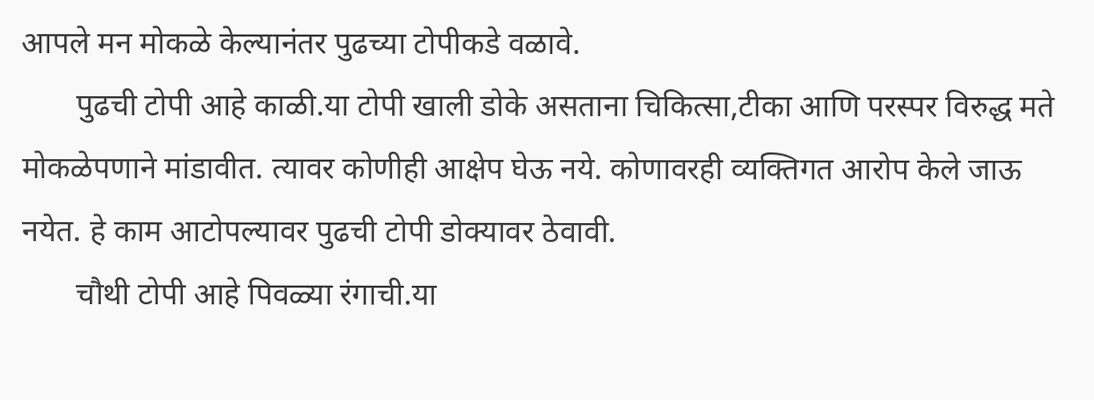आपले मन मोकळे केल्यानंतर पुढच्या टोपीकडे वळावे.
       पुढची टोपी आहे काळी.या टोपी खाली डोके असताना चिकित्सा,टीका आणि परस्पर विरुद्ध मते मोकळेपणाने मांडावीत. त्यावर कोणीही आक्षेप घेऊ नये. कोणावरही व्यक्तिगत आरोप केले जाऊ नयेत. हे काम आटोपल्यावर पुढची टोपी डोक्यावर ठेवावी.
       चौथी टोपी आहे पिवळ्या रंगाची.या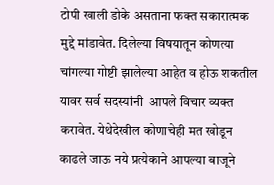टोपी खाली डोके असताना फक्त सकारात्मक मुद्दे मांडावेत. दिलेल्या विषयातून कोणत्या चांगल्या गोष्टी झालेल्या आहेत व होऊ शकतील यावर सर्व सदस्यांनी  आपले विचार व्यक्त करावेत. येथेदेखील कोणाचेही मत खोडून काढले जाऊ नये प्रत्येकाने आपल्या बाजूने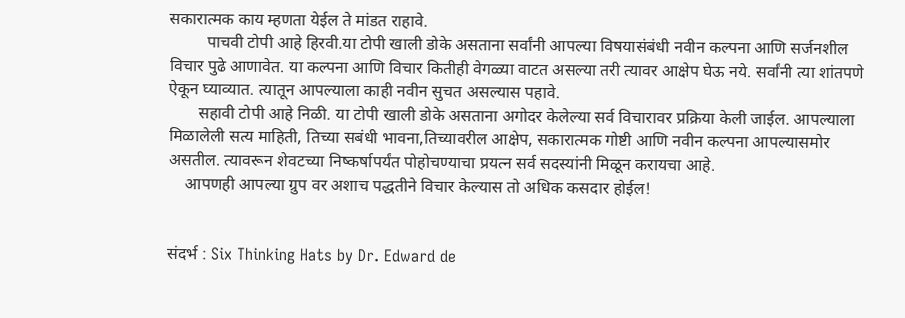सकारात्मक काय म्हणता येईल ते मांडत राहावे.
         पाचवी टोपी आहे हिरवी.या टोपी खाली डोके असताना सर्वांनी आपल्या विषयासंबंधी नवीन कल्पना आणि सर्जनशील विचार पुढे आणावेत. या कल्पना आणि विचार कितीही वेगळ्या वाटत असल्या तरी त्यावर आक्षेप घेऊ नये. सर्वांनी त्या शांतपणे ऐकून घ्याव्यात. त्यातून आपल्याला काही नवीन सुचत असल्यास पहावे.
       सहावी टोपी आहे निळी. या टोपी खाली डोके असताना अगोदर केलेल्या सर्व विचारावर प्रक्रिया केली जाईल. आपल्याला मिळालेली सत्य माहिती, तिच्या सबंधी भावना,तिच्यावरील आक्षेप, सकारात्मक गोष्टी आणि नवीन कल्पना आपल्यासमोर  असतील. त्यावरून शेवटच्या निष्कर्षापर्यंत पोहोचण्याचा प्रयत्न सर्व सदस्यांनी मिळून करायचा आहे.
    आपणही आपल्या ग्रुप वर अशाच पद्धतीने विचार केल्यास तो अधिक कसदार होईल!


संदर्भ : Six Thinking Hats by Dr. Edward de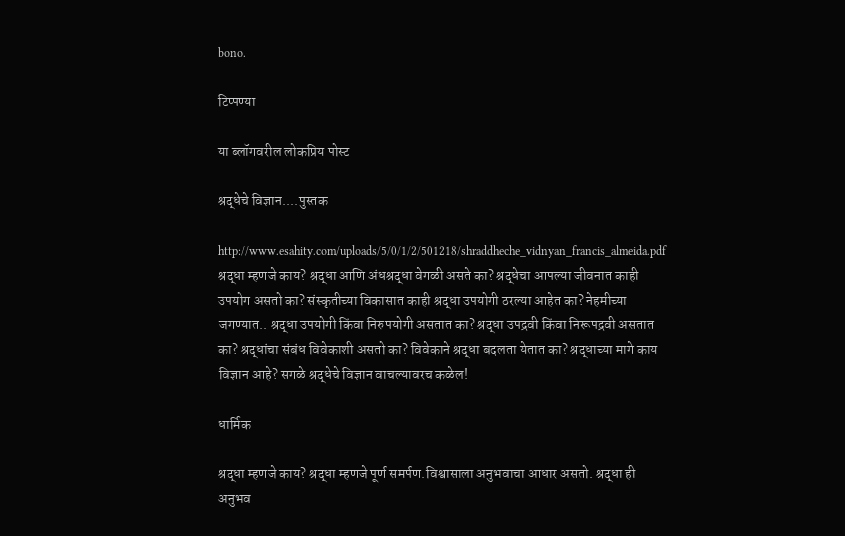bono.

टिप्पण्या

या ब्लॉगवरील लोकप्रिय पोस्ट

श्रद्धेचे विज्ञान....पुस्तक

http://www.esahity.com/uploads/5/0/1/2/501218/shraddheche_vidnyan_francis_almeida.pdf श्रद्धा म्हणजे काय? श्रद्धा आणि अंधश्रद्धा वेगळी असते का? श्रद्धेचा आपल्या जीवनात काही उपयोग असतो का? संस्कृतीच्या विकासात काही श्रद्धा उपयोगी ठरल्या आहेत का? नेहमीच्या जगण्यात.. श्रद्धा उपयोगी किंवा निरुपयोगी असतात का? श्रद्धा उपद्रवी किंवा निरूपद्रवी असतात का? श्रद्धांचा संबंध विवेकाशी असतो का? विवेकाने श्रद्धा बदलता येतात का? श्रद्धाच्या मागे काय विज्ञान आहे? सगळे श्रद्धेचे विज्ञान वाचल्यावरच कळेल!

धार्मिक

श्रद्धा म्हणजे काय? श्रद्धा म्हणजे पूर्ण समर्पण.विश्वासाला अनुभवाचा आधार असतो. श्रद्धा ही अनुभव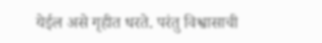येईल असे गृहीत धरते. परंतु विश्वासाची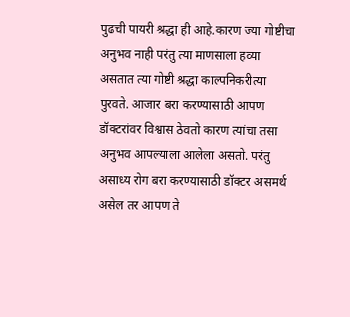पुढची पायरी श्रद्धा ही आहे‌.कारण ज्या गोष्टीचा अनुभव नाही परंतु त्या माणसाला हव्या असतात त्या गोष्टी श्रद्धा काल्पनिकरीत्या पुरवते. आजार बरा करण्यासाठी आपण डॉक्टरांवर विश्वास ठेवतो कारण त्यांचा तसा अनुभव आपल्याला आलेला असतो. परंतु असाध्य रोग बरा करण्यासाठी डॉक्टर असमर्थ असेल तर आपण ते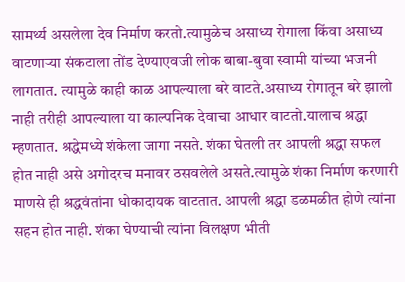सामर्थ्य असलेला देव निर्माण करतो.त्यामुळेच असाध्य रोगाला किंवा असाध्य वाटणार्‍या संकटाला तोंड देण्याएवजी लोक बाबा-बुवा स्वामी यांच्या भजनी लागतात. त्यामुळे काही काळ आपल्याला बरे वाटते.असाध्य रोगातून बरे झालो नाही तरीही आपल्याला या काल्पनिक देवाचा आधार वाटतो.यालाच श्रद्धा म्हणतात. श्रद्धेमध्ये शंकेला जागा नसते. शंका घेतली तर आपली श्रद्धा सफल होत नाही असे अगोदरच मनावर ठसवलेले असते.त्यामुळे शंका निर्माण करणारी माणसे ही श्रद्धवंतांना धोकादायक वाटतात. आपली श्रद्धा डळमळीत होणे त्यांना सहन होत नाही. शंका घेण्याची त्यांना विलक्षण भीती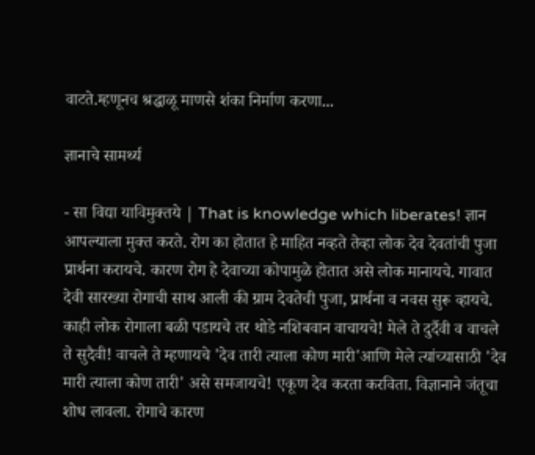वाटते.म्हणूनच श्रद्धाळू माणसे शंका निर्माण करणा...

ज्ञानाचे सामर्थ्य

- सा विद्या याविमुक्तये | That is knowledge which liberates! ज्ञान आपल्याला मुक्त करते. रोग का होतात हे माहित नव्हते तेव्हा लोक देव देवतांची पुजा प्रार्थना करायचे. कारण रोग हे देवाच्या कोपामुळे होतात असे लोक मानायचे. गावात देवी सारख्या रोगाची साथ आली की ग्राम देवतेची पुजा, प्रार्थना व नवस सुरू व्हायचे. काही लोक रोगाला बळी पडायचे तर थोडे नशिबवान वाचायचे! मेले ते दुर्दैवी व वाचले ते सुदैवी! वाचले ते म्हणायचे 'देव तारी त्याला कोण मारी'आणि मेले त्यांच्यासाठी 'देव मारी त्याला कोण तारी' असे समजायचे! एकूण देव करता करविता. विज्ञानाने जंतूचा शोध लावला. रोगाचे कारण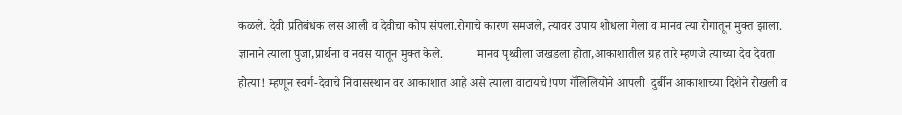कळले. देवी प्रतिबंधक लस आली व देवीचा कोप संपला.रोगाचे कारण समजले, त्यावर उपाय शोधला गेला व मानव त्या रोगातून मुक्त झाला. ज्ञानाने त्याला पुजा,प्रार्थना व नवस यातून मुक्त केले.           मानव पृथ्वीला जखडला होता,आकाशातील ग्रह तारे म्हणजे त्याच्या देव देवता होत्या! म्हणून स्वर्ग-देवाचे निवासस्थान वर आकाशात आहे असे त्याला वाटायचे!पण गॅलिलियोने आपली  दुर्बीन आकाशाच्या दिशेने रोखली व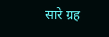सारे ग्रह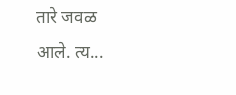तारे जवळ आले. त्य...